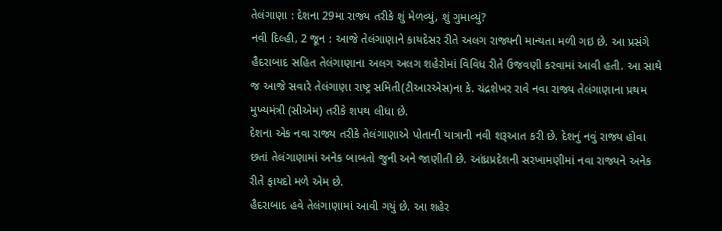તેલંગાણા : દેશના 29મા રાજ્ય તરીકે શું મેળવ્યું, શું ગુમાવ્યું?
નવી દિલ્હી, 2 જૂન : આજે તેલંગાણાને કાયદેસર રીતે અલગ રાજ્યની માન્યતા મળી ગઇ છે. આ પ્રસંગે હૈદરાબાદ સહિત તેલંગાણાના અલગ અલગ શહેરોમાં વિવિધ રીતે ઉજવણી કરવામાં આવી હતી. આ સાથે જ આજે સવારે તેલંગાણા રાષ્ટ્ર સમિતી(ટીઆરએસ)ના કે. ચંદ્રશેખર રાવે નવા રાજ્ય તેલંગાણાના પ્રથમ મુખ્યમંત્રી (સીએમ) તરીકે શપથ લીધા છે.
દેશના એક નવા રાજ્ય તરીકે તેલંગાણાએ પોતાની યાત્રાની નવી શરૂઆત કરી છે. દેશનું નવું રાજ્ય હોવા છતાં તેલંગાણામાં અનેક બાબતો જુની અને જાણીતી છે. આંધ્રપ્રદેશની સરખામણીમાં નવા રાજ્યને અનેક રીતે ફાયદો મળે એમ છે.
હૈદરાબાદ હવે તેલંગાણામાં આવી ગયું છે. આ શહેર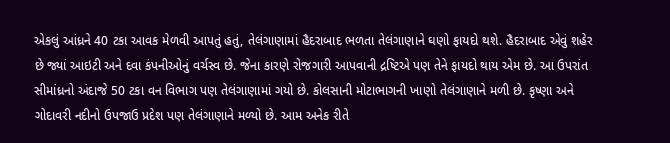એકલું આંધ્રને 40 ટકા આવક મેળવી આપતું હતું, તેલંગાણામાં હૈદરાબાદ ભળતા તેલંગાણાને ઘણો ફાયદો થશે. હૈદરાબાદ એવું શહેર છે જ્યાં આઇટી અને દવા કંપનીઓનું વર્ચસ્વ છે. જેના કારણે રોજગારી આપવાની દ્રષ્ટિએ પણ તેને ફાયદો થાય એમ છે. આ ઉપરાંત સીમાંધ્રનો અંદાજે 50 ટકા વન વિભાગ પણ તેલંગાણામાં ગયો છે. કોલસાની મોટાભાગની ખાણો તેલંગાણાને મળી છે. કૃષ્ણા અને ગોદાવરી નદીનો ઉપજાઉ પ્રદેશ પણ તેલંગાણાને મળ્યો છે. આમ અનેક રીતે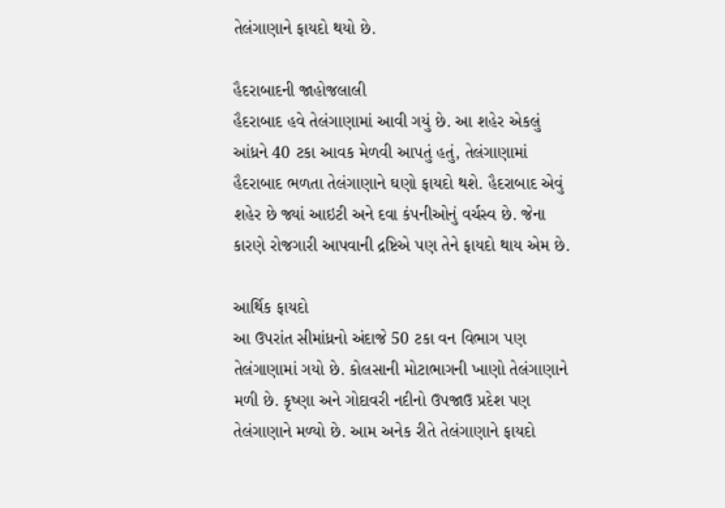તેલંગાણાને ફાયદો થયો છે.

હૈદરાબાદની જાહોજલાલી
હૈદરાબાદ હવે તેલંગાણામાં આવી ગયું છે. આ શહેર એકલું આંધ્રને 40 ટકા આવક મેળવી આપતું હતું, તેલંગાણામાં હૈદરાબાદ ભળતા તેલંગાણાને ઘણો ફાયદો થશે. હૈદરાબાદ એવું શહેર છે જ્યાં આઇટી અને દવા કંપનીઓનું વર્ચસ્વ છે. જેના કારણે રોજગારી આપવાની દ્રષ્ટિએ પણ તેને ફાયદો થાય એમ છે.

આર્થિક ફાયદો
આ ઉપરાંત સીમાંધ્રનો અંદાજે 50 ટકા વન વિભાગ પણ તેલંગાણામાં ગયો છે. કોલસાની મોટાભાગની ખાણો તેલંગાણાને મળી છે. કૃષ્ણા અને ગોદાવરી નદીનો ઉપજાઉ પ્રદેશ પણ તેલંગાણાને મળ્યો છે. આમ અનેક રીતે તેલંગાણાને ફાયદો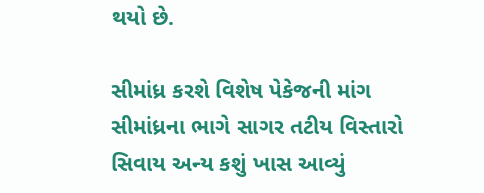થયો છે.

સીમાંધ્ર કરશે વિશેષ પેકેજની માંગ
સીમાંધ્રના ભાગે સાગર તટીય વિસ્તારો સિવાય અન્ય કશું ખાસ આવ્યું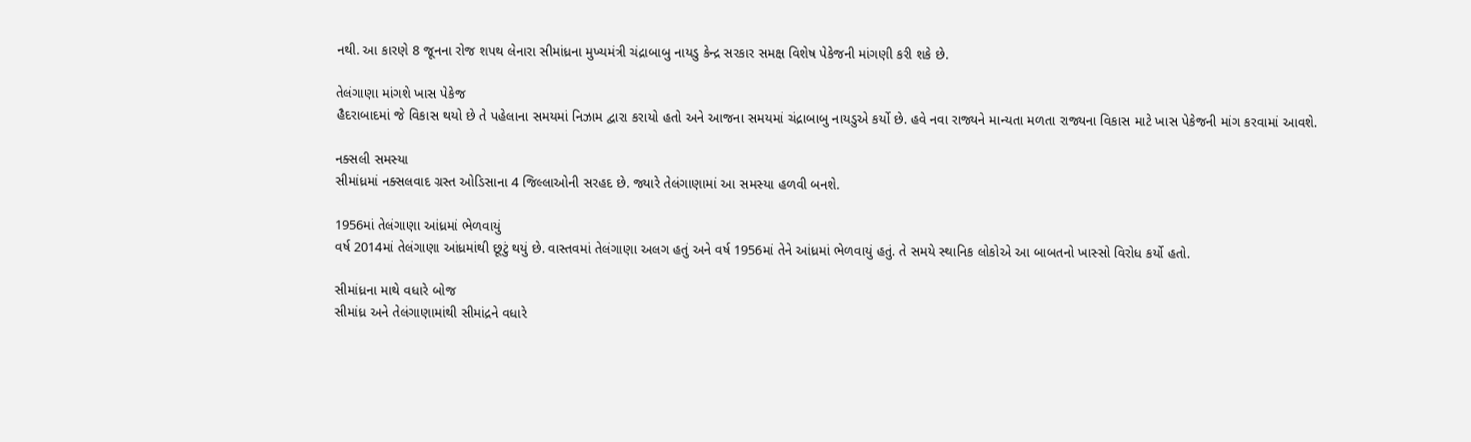નથી. આ કારણે 8 જૂનના રોજ શપથ લેનારા સીમાંધ્રના મુખ્યમંત્રી ચંદ્રાબાબુ નાયડુ કેન્દ્ર સરકાર સમક્ષ વિશેષ પેકેજની માંગણી કરી શકે છે.

તેલંગાણા માંગશે ખાસ પેકેજ
હૈદરાબાદમાં જે વિકાસ થયો છે તે પહેલાના સમયમાં નિઝામ દ્વારા કરાયો હતો અને આજના સમયમાં ચંદ્રાબાબુ નાયડુએ કર્યો છે. હવે નવા રાજ્યને માન્યતા મળતા રાજ્યના વિકાસ માટે ખાસ પેકેજની માંગ કરવામાં આવશે.

નક્સલી સમસ્યા
સીમાંધ્રમાં નક્સલવાદ ગ્રસ્ત ઓડિસાના 4 જિલ્લાઓની સરહદ છે. જ્યારે તેલંગાણામાં આ સમસ્યા હળવી બનશે.

1956માં તેલંગાણા આંધ્રમાં ભેળવાયું
વર્ષ 2014માં તેલંગાણા આંધ્રમાંથી છૂટું થયું છે. વાસ્તવમાં તેલંગાણા અલગ હતું અને વર્ષ 1956માં તેને આંધ્રમાં ભેળવાયું હતું. તે સમયે સ્થાનિક લોકોએ આ બાબતનો ખાસ્સો વિરોધ કર્યો હતો.

સીમાંધ્રના માથે વધારે બોજ
સીમાંધ્ર અને તેલંગાણામાંથી સીમાંદ્રને વધારે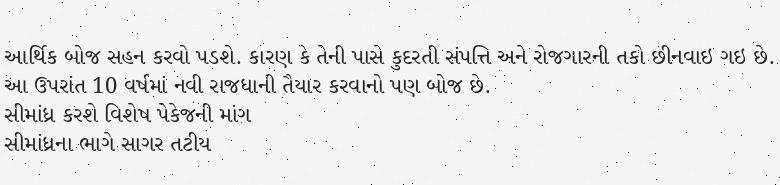આર્થિક બોજ સહન કરવો પડશે. કારણ કે તેની પાસે કુદરતી સંપત્તિ અને રોજગારની તકો છીનવાઇ ગઇ છે. આ ઉપરાંત 10 વર્ષમાં નવી રાજધાની તૈયાર કરવાનો પણ બોજ છે.
સીમાંધ્ર કરશે વિશેષ પેકેજની માંગ
સીમાંધ્રના ભાગે સાગર તટીય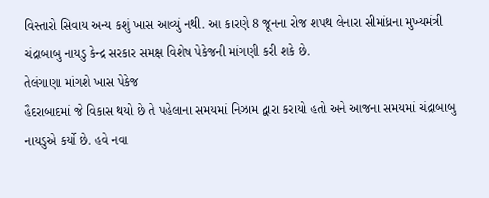વિસ્તારો સિવાય અન્ય કશું ખાસ આવ્યું નથી. આ કારણે 8 જૂનના રોજ શપથ લેનારા સીમાંધ્રના મુખ્યમંત્રી ચંદ્રાબાબુ નાયડુ કેન્દ્ર સરકાર સમક્ષ વિશેષ પેકેજની માંગણી કરી શકે છે.
તેલંગાણા માંગશે ખાસ પેકેજ
હૈદરાબાદમાં જે વિકાસ થયો છે તે પહેલાના સમયમાં નિઝામ દ્વારા કરાયો હતો અને આજના સમયમાં ચંદ્રાબાબુ નાયડુએ કર્યો છે. હવે નવા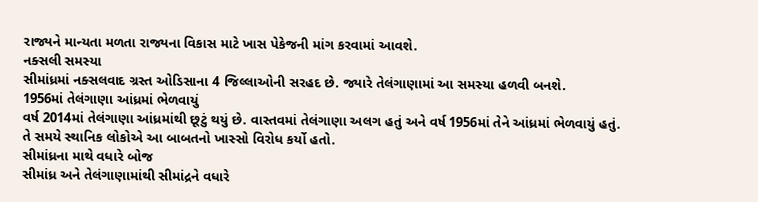રાજ્યને માન્યતા મળતા રાજ્યના વિકાસ માટે ખાસ પેકેજની માંગ કરવામાં આવશે.
નક્સલી સમસ્યા
સીમાંધ્રમાં નક્સલવાદ ગ્રસ્ત ઓડિસાના 4 જિલ્લાઓની સરહદ છે. જ્યારે તેલંગાણામાં આ સમસ્યા હળવી બનશે.
1956માં તેલંગાણા આંધ્રમાં ભેળવાયું
વર્ષ 2014માં તેલંગાણા આંધ્રમાંથી છૂટું થયું છે. વાસ્તવમાં તેલંગાણા અલગ હતું અને વર્ષ 1956માં તેને આંધ્રમાં ભેળવાયું હતું. તે સમયે સ્થાનિક લોકોએ આ બાબતનો ખાસ્સો વિરોધ કર્યો હતો.
સીમાંધ્રના માથે વધારે બોજ
સીમાંધ્ર અને તેલંગાણામાંથી સીમાંદ્રને વધારે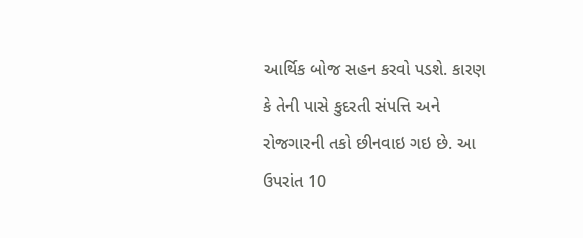આર્થિક બોજ સહન કરવો પડશે. કારણ કે તેની પાસે કુદરતી સંપત્તિ અને રોજગારની તકો છીનવાઇ ગઇ છે. આ ઉપરાંત 10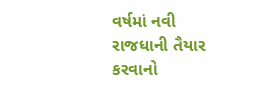વર્ષમાં નવી રાજધાની તૈયાર કરવાનો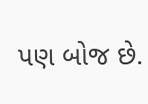પણ બોજ છે.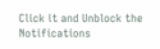Click it and Unblock the Notifications